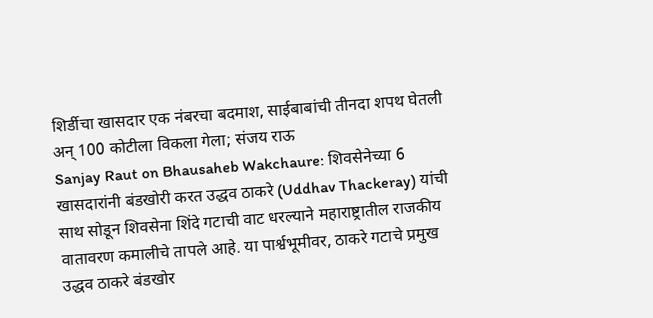शिर्डीचा खासदार एक नंबरचा बदमाश, साईबाबांची तीनदा शपथ घेतली अन् 100 कोटीला विकला गेला; संजय राऊ
Sanjay Raut on Bhausaheb Wakchaure: शिवसेनेच्या 6 खासदारांनी बंडखोरी करत उद्धव ठाकरे (Uddhav Thackeray) यांची साथ सोडून शिवसेना शिंदे गटाची वाट धरल्याने महाराष्ट्रातील राजकीय वातावरण कमालीचे तापले आहे. या पार्श्वभूमीवर, ठाकरे गटाचे प्रमुख उद्धव ठाकरे बंडखोर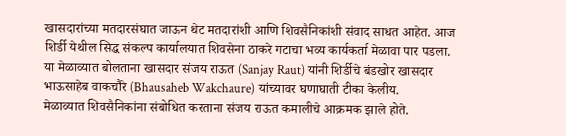खासदारांच्या मतदारसंघात जाऊन थेट मतदारांशी आणि शिवसैनिकांशी संवाद साधत आहेत. आज शिर्डी येथील सिद्ध संकल्प कार्यालयात शिवसेना ठाकरे गटाचा भव्य कार्यकर्ता मेळावा पार पडला. या मेळाव्यात बोलताना खासदार संजय राऊत (Sanjay Raut) यांनी शिर्डीचे बंडखोर खासदार भाऊसाहेब वाकचौरे (Bhausaheb Wakchaure) यांच्यावर घणाघाती टीका केलीय.
मेळाव्यात शिवसैनिकांना संबोधित करताना संजय राऊत कमालीचे आक्रमक झाले होते.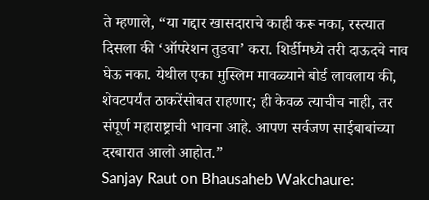ते म्हणाले, “या गद्दार खासदाराचे काही करू नका, रस्त्यात दिसला की ‘ऑपरेशन तुडवा’ करा. शिर्डीमध्ये तरी दाऊदचे नाव घेऊ नका. येथील एका मुस्लिम मावळ्याने बोर्ड लावलाय की, शेवटपर्यंत ठाकरेंसोबत राहणार; ही केवळ त्याचीच नाही, तर संपूर्ण महाराष्ट्राची भावना आहे. आपण सर्वजण साईबाबांच्या दरबारात आलो आहोत.”
Sanjay Raut on Bhausaheb Wakchaure: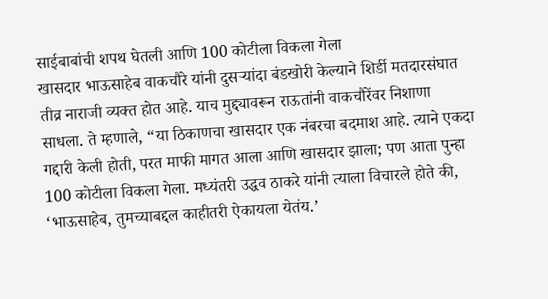साईबाबांची शपथ घेतली आणि 100 कोटीला विकला गेला
खासदार भाऊसाहेब वाकचौरे यांनी दुसऱ्यांदा बंडखोरी केल्याने शिर्डी मतदारसंघात तीव्र नाराजी व्यक्त होत आहे. याच मुद्द्यावरून राऊतांनी वाकचौरेंवर निशाणा साधला. ते म्हणाले, “या ठिकाणचा खासदार एक नंबरचा बदमाश आहे. त्याने एकदा गद्दारी केली होती, परत माफी मागत आला आणि खासदार झाला; पण आता पुन्हा 100 कोटीला विकला गेला. मध्यंतरी उद्धव ठाकरे यांनी त्याला विचारले होते की, ‘भाऊसाहेब, तुमच्याबद्दल काहीतरी ऐकायला येतंय.’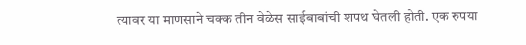त्यावर या माणसाने चक्क तीन वेळेस साईबाबांची शपथ घेतली होती. एक रुपया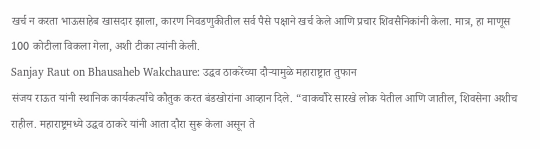खर्च न करता भाऊसाहेब खासदार झाला, कारण निवडणुकीतील सर्व पैसे पक्षाने खर्च केले आणि प्रचार शिवसैनिकांनी केला. मात्र, हा माणूस 100 कोटीला विकला गेला, अशी टीका त्यांनी केली.
Sanjay Raut on Bhausaheb Wakchaure: उद्धव ठाकरेंच्या दौऱ्यामुळे महाराष्ट्रात तुफान
संजय राऊत यांनी स्थानिक कार्यकर्त्यांचे कौतुक करत बंडखोरांना आव्हान दिले. “वाकचौरे सारखे लोक येतील आणि जातील, शिवसेना अशीच राहील. महाराष्ट्रमध्ये उद्धव ठाकरे यांनी आता दौरा सुरू केला असून ते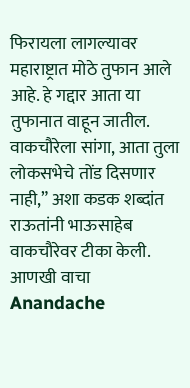फिरायला लागल्यावर महाराष्ट्रात मोठे तुफान आले आहे. हे गद्दार आता या तुफानात वाहून जातील. वाकचौरेला सांगा, आता तुला लोकसभेचे तोंड दिसणार नाही,” अशा कडक शब्दांत राऊतांनी भाऊसाहेब वाकचौरेवर टीका केली.
आणखी वाचा
Anandache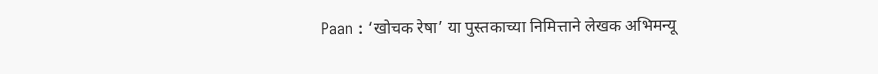Paan : ‘खोचक रेषा’ या पुस्तकाच्या निमित्ताने लेखक अभिमन्यू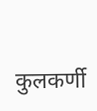कुलकर्णी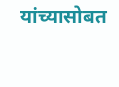यांच्यासोबत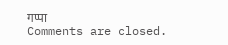गप्पा
Comments are closed.